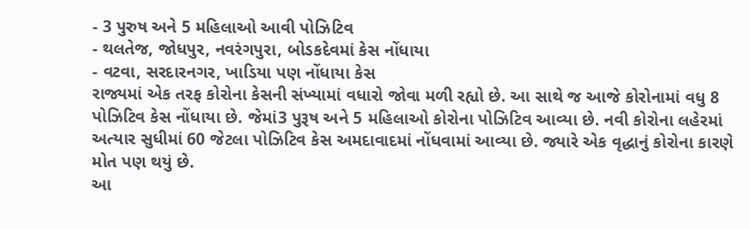- 3 પુરુષ અને 5 મહિલાઓ આવી પોઝિટિવ
- થલતેજ, જોધપુર, નવરંગપુરા, બોડકદેવમાં કેસ નોંધાયા
- વટવા, સરદારનગર, ખાડિયા પણ નોંધાયા કેસ
રાજ્યમાં એક તરફ કોરોના કેસની સંખ્યામાં વધારો જોવા મળી રહ્યો છે. આ સાથે જ આજે કોરોનામાં વધુ 8 પોઝિટિવ કેસ નોંધાયા છે. જેમાં3 પુરૂષ અને 5 મહિલાઓ કોરોના પોઝિટિવ આવ્યા છે. નવી કોરોના લહેરમાં અત્યાર સુધીમાં 60 જેટલા પોઝિટિવ કેસ અમદાવાદમાં નોંધવામાં આવ્યા છે. જ્યારે એક વૃદ્ધાનું કોરોના કારણે મોત પણ થયું છે.
આ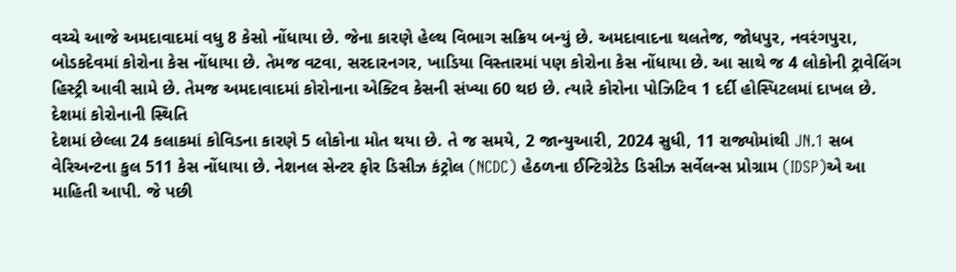વચ્ચે આજે અમદાવાદમાં વધુ 8 કેસો નોંધાયા છે. જેના કારણે હેલ્થ વિભાગ સક્રિય બન્યું છે. અમદાવાદના થલતેજ, જોધપુર, નવરંગપુરા, બોડકદેવમાં કોરોના કેસ નોંધાયા છે. તેમજ વટવા, સરદારનગર, ખાડિયા વિસ્તારમાં પણ કોરોના કેસ નોંધાયા છે. આ સાથે જ 4 લોકોની ટ્રાવેલિંગ હિસ્ટ્રી આવી સામે છે. તેમજ અમદાવાદમાં કોરોનાના એક્ટિવ કેસની સંખ્યા 60 થઇ છે. ત્યારે કોરોના પોઝિટિવ 1 દર્દી હોસ્પિટલમાં દાખલ છે.
દેશમાં કોરોનાની સ્થિતિ
દેશમાં છેલ્લા 24 કલાકમાં કોવિડના કારણે 5 લોકોના મોત થયા છે. તે જ સમયે, 2 જાન્યુઆરી, 2024 સુધી, 11 રાજ્યોમાંથી JN.1 સબ વેરિઅન્ટના કુલ 511 કેસ નોંધાયા છે. નેશનલ સેન્ટર ફોર ડિસીઝ કંટ્રોલ (NCDC) હેઠળના ઈન્ટિગ્રેટેડ ડિસીઝ સર્વેલન્સ પ્રોગ્રામ (IDSP)એ આ માહિતી આપી. જે પછી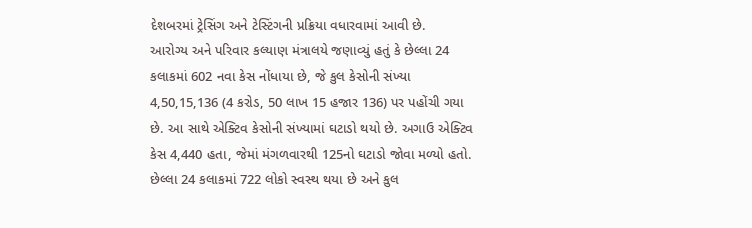દેશબરમાં ટ્રેસિંગ અને ટેસ્ટિંગની પ્રક્રિયા વધારવામાં આવી છે.
આરોગ્ય અને પરિવાર કલ્યાણ મંત્રાલયે જણાવ્યું હતું કે છેલ્લા 24 કલાકમાં 602 નવા કેસ નોંધાયા છે, જે કુલ કેસોની સંખ્યા 4,50,15,136 (4 કરોડ, 50 લાખ 15 હજાર 136) પર પહોંચી ગયા છે. આ સાથે એક્ટિવ કેસોની સંખ્યામાં ઘટાડો થયો છે. અગાઉ એક્ટિવ કેસ 4,440 હતા, જેમાં મંગળવારથી 125નો ઘટાડો જોવા મળ્યો હતો. છેલ્લા 24 કલાકમાં 722 લોકો સ્વસ્થ થયા છે અને કુલ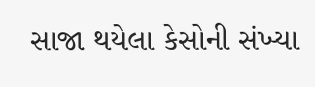સાજા થયેલા કેસોની સંખ્યા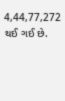4,44,77,272 થઈ ગઈ છે.